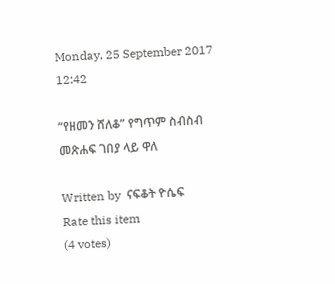Monday, 25 September 2017 12:42

“የዘመን ሸለቆ” የግጥም ስብስብ መጽሐፍ ገበያ ላይ ዋለ

Written by  ናፍቆት ዮሴፍ
Rate this item
(4 votes)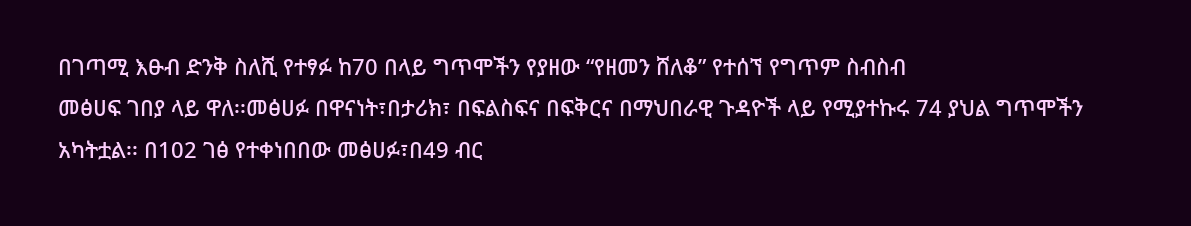በገጣሚ እፁብ ድንቅ ስለሺ የተፃፉ ከ70 በላይ ግጥሞችን የያዘው “የዘመን ሸለቆ” የተሰኘ የግጥም ስብስብ
መፅሀፍ ገበያ ላይ ዋለ፡፡መፅሀፉ በዋናነት፣በታሪክ፣ በፍልስፍና በፍቅርና በማህበራዊ ጉዳዮች ላይ የሚያተኩሩ 74 ያህል ግጥሞችን አካትቷል፡፡ በ102 ገፅ የተቀነበበው መፅሀፉ፣በ49 ብር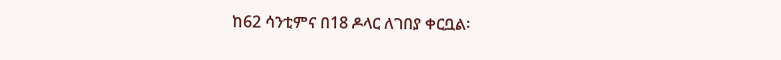ከ62 ሳንቲምና በ18 ዶላር ለገበያ ቀርቧል፡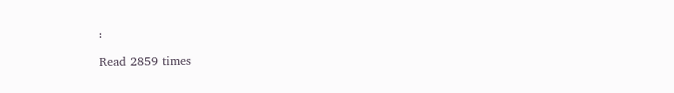፡

Read 2859 times